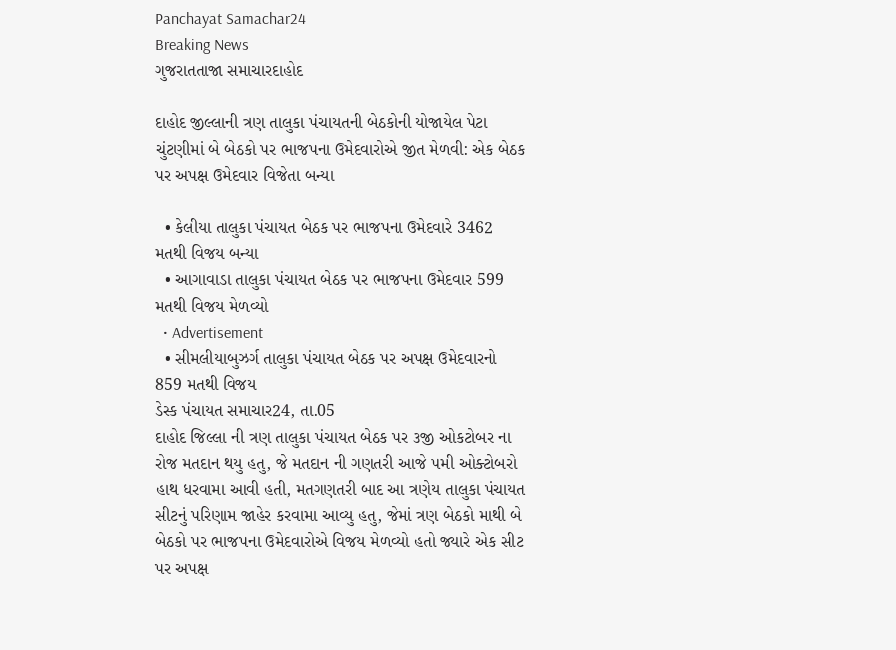Panchayat Samachar24
Breaking News
ગુજરાતતાજા સમાચારદાહોદ

દાહોદ જીલ્લાની ત્રણ તાલુકા પંચાયતની બેઠકોની યોજાયેલ પેટા ચુંટણીમાં બે બેઠકો પર ભાજપના ઉમેદવારોએ જીત મેળવી: એક બેઠક પર અપક્ષ ઉમેદવાર વિજેતા બન્યા

  • કેલીયા તાલુકા પંચાયત બેઠક પર ભાજપના ઉમેદવારે 3462 મતથી વિજય બન્યા
  • આગાવાડા તાલુકા પંચાયત બેઠક પર ભાજપના ઉમેદવાર 599 મતથી વિજય મેળવ્યો
  • Advertisement
  • સીમલીયાબુઝર્ગ તાલુકા પંચાયત બેઠક પર અપક્ષ ઉમેદવારનો 859 મતથી વિજય
ડેસ્ક પંચાયત સમાચાર24, તા.05
દાહોદ જિલ્લા ની ત્રણ તાલુકા પંચાયત બેઠક પર ૩જી ઓકટોબર ના રોજ મતદાન થયુ હતુ, જે મતદાન ની ગણતરી આજે ૫મી ઓક્ટોબરો હાથ ધરવામા આવી હતી, મતગણતરી બાદ આ ત્રણેય તાલુકા પંચાયત સીટનું પરિણામ જાહેર કરવામા આવ્યુ હતુ, જેમાં ત્રણ બેઠકો માથી બે બેઠકો પર ભાજપના ઉમેદવારોએ વિજય મેળવ્યો હતો જ્યારે એક સીટ પર અપક્ષ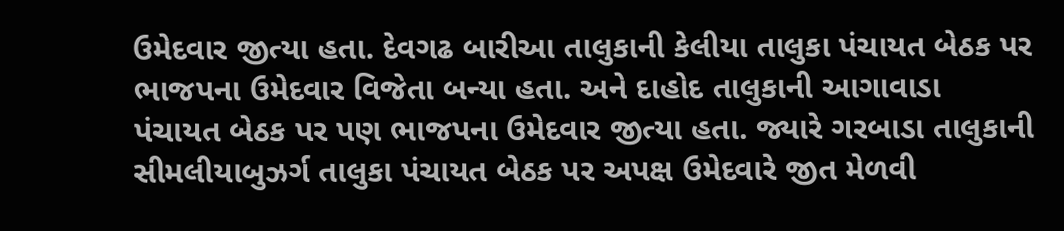ઉમેદવાર જીત્યા હતા. દેવગઢ બારીઆ તાલુકાની કેલીયા તાલુકા પંચાયત બેઠક પર ભાજપના ઉમેદવાર વિજેતા બન્યા હતા. અને દાહોદ તાલુકાની આગાવાડા પંચાયત બેઠક પર પણ ભાજપના ઉમેદવાર જીત્યા હતા. જ્યારે ગરબાડા તાલુકાની સીમલીયાબુઝર્ગ તાલુકા પંચાયત બેઠક પર અપક્ષ ઉમેદવારે જીત મેળવી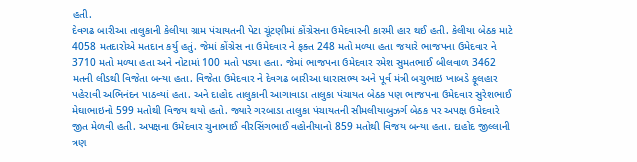હતી.
દેવગઢ બારીઆ તાલુકાની કેલીયા ગ્રામ પંચાયતની પેટા ચૂંટણીમાં કોંગ્રેસના ઉમેદવારની કારમી હાર થઈ હતી. કેલીયા બેઠક માટે 4058 મતદારોએ મતદાન કર્યુ હતું. જેમાં કોંગ્રેસ ના ઉમેદવાર ને ફક્ત 248 મતો મળ્યા હતા જયારે ભાજપના ઉમેદવાર ને 3710 મતો મળ્યા હતા અને નોટામાં 100 મતો પડ્યા હતા. જેમાં ભાજપના ઉમેદવાર રમેશ સુમતભાઈ બીલવાળ 3462 મતની લીડથી વિજેતા બન્યા હતા. વિજેતા ઉમેદવાર ને દેવગઢ બારીઆ ધારાસભ્ય અને પૂર્વ મંત્રી બચુભાઇ ખાબડે ફૂલહાર પહેરાવી અભિનંદન પાઠવ્યાં હતા. અને દાહોદ તાલુકાની આગાવાડા તાલુકા પંચાયત બેઠક પણ ભાજપના ઉમેદવાર સુરેશભાઈ મેઘાભાઇનો 599 મતોથી વિજય થયો હતો. જ્યારે ગરબાડા તાલુકા પંચાયતની સીમલીયાબુઝર્ગ બેઠક પર અપક્ષ ઉમેદવારે જીત મેળવી હતી. અપક્ષના ઉમેદવાર ચુનાભાઈ વીરસિંગભાઈ વહોનીયાનો 859 મતોથી વિજય બન્યા હતા. દાહોદ જીલ્લાની ત્રણ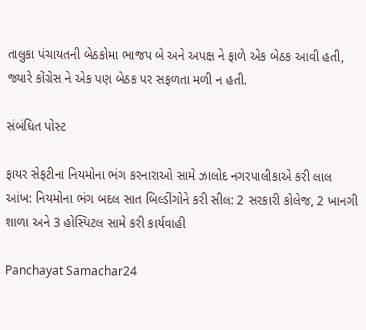તાલુકા પંચાયતની બેઠકોમા ભાજપ બે અને અપક્ષ ને ફાળે એક બેઠક આવી હતી, જ્યારે કોંગ્રેસ ને એક પણ બેઠક પર સફળતા મળી ન હતી.

સંબંધિત પોસ્ટ

ફાયર સેફટીના નિયમોના ભંગ કરનારાઓ સામે ઝાલોદ નગરપાલીકાએ કરી લાલ આંખ: નિયમોના ભંગ બદલ સાત બિલ્ડીંગોને કરી સીલ: 2 સરકારી કોલેજ, 2 ખાનગી શાળા અને 3 હોસ્પિટલ સામે કરી કાર્યવાહી

Panchayat Samachar24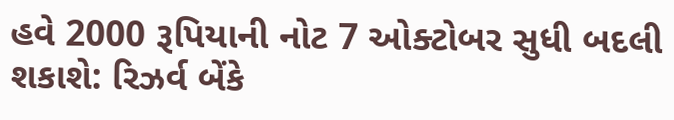હવે 2000 રૂપિયાની નોટ 7 ઓક્ટોબર સુધી બદલી શકાશે: રિઝર્વ બેંકે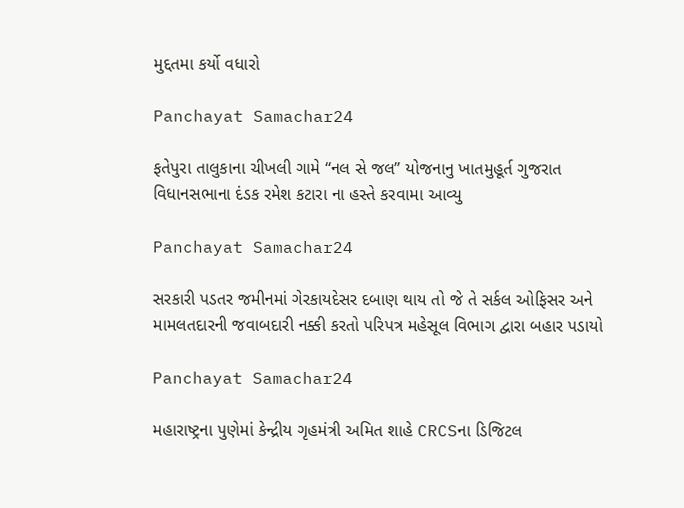મુદ્દતમા કર્યો વધારો

Panchayat Samachar24

ફતેપુરા તાલુકાના ચીખલી ગામે “નલ સે જલ” યોજનાનુ ખાતમુહૂર્ત ગુજરાત વિધાનસભાના દંડક રમેશ કટારા ના હસ્તે કરવામા આવ્યુ

Panchayat Samachar24

સરકારી પડતર જમીનમાં ગેરકાયદેસર દબાણ થાય તો જે તે સર્કલ ઓફિસર અને મામલતદારની જવાબદારી નક્કી કરતો પરિપત્ર મહેસૂલ વિભાગ દ્વારા બહાર પડાયો

Panchayat Samachar24

મહારાષ્ટ્રના પુણેમાં કેન્દ્રીય ગૃહમંત્રી અમિત શાહે CRCSના ડિજિટલ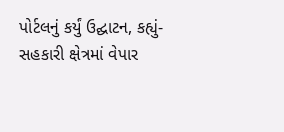પોર્ટલનું કર્યું ઉદ્ઘાટન, કહ્યું- સહકારી ક્ષેત્રમાં વેપાર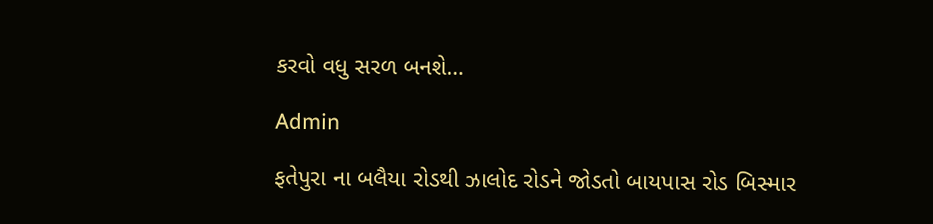કરવો વધુ સરળ બનશે…

Admin

ફતેપુરા ના બલૈયા રોડથી ઝાલોદ રોડને જોડતો બાયપાસ રોડ બિસ્માર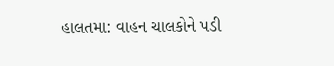હાલતમા: વાહન ચાલકોને પડી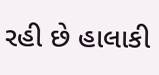રહી છે હાલાકી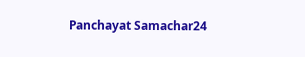Panchayat Samachar24